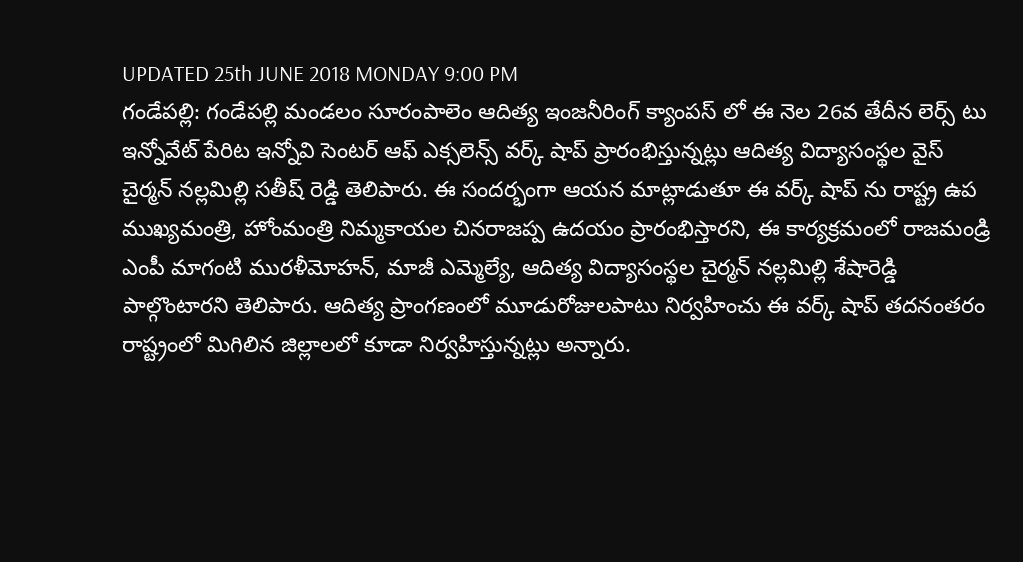UPDATED 25th JUNE 2018 MONDAY 9:00 PM
గండేపల్లి: గండేపల్లి మండలం సూరంపాలెం ఆదిత్య ఇంజనీరింగ్ క్యాంపస్ లో ఈ నెల 26వ తేదీన లెర్స్ టు ఇన్నోవేట్ పేరిట ఇన్నోవి సెంటర్ ఆఫ్ ఎక్సలెన్స్ వర్క్ షాప్ ప్రారంభిస్తున్నట్లు ఆదిత్య విద్యాసంస్థల వైస్ చైర్మన్ నల్లమిల్లి సతీష్ రెడ్డి తెలిపారు. ఈ సందర్భంగా ఆయన మాట్లాడుతూ ఈ వర్క్ షాప్ ను రాష్ట్ర ఉప ముఖ్యమంత్రి, హోంమంత్రి నిమ్మకాయల చినరాజప్ప ఉదయం ప్రారంభిస్తారని, ఈ కార్యక్రమంలో రాజమండ్రి ఎంపీ మాగంటి మురళీమోహన్, మాజీ ఎమ్మెల్యే, ఆదిత్య విద్యాసంస్థల చైర్మన్ నల్లమిల్లి శేషారెడ్డి పాల్గొంటారని తెలిపారు. ఆదిత్య ప్రాంగణంలో మూడురోజులపాటు నిర్వహించు ఈ వర్క్ షాప్ తదనంతరం రాష్ట్రంలో మిగిలిన జిల్లాలలో కూడా నిర్వహిస్తున్నట్లు అన్నారు.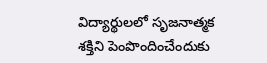విద్యార్థులలో సృజనాత్మక శక్తిని పెంపొందించేందుకు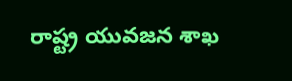రాష్ట్ర యువజన శాఖ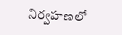నిర్వహణలో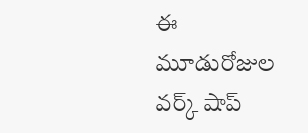ఈ మూడురోజుల వర్క్ షాప్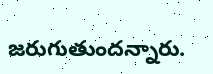జరుగుతుందన్నారు.